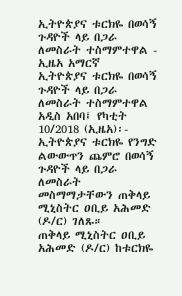ኢትዮጵያና ቱርክዬ በወሳኝ ጉዳዮች ላይ በጋራ ለመስራት ተስማምተዋል - ኢዜአ አማርኛ
ኢትዮጵያና ቱርክዬ በወሳኝ ጉዳዮች ላይ በጋራ ለመስራት ተስማምተዋል
አዲስ አበባ፤ የካቲት 10/2018 (ኢዜአ)፡- ኢትዮጵያና ቱርክዬ የንግድ ልውውጥን ጨምሮ በወሳኝ ጉዳዮች ላይ በጋራ ለመስራት መስማማታቸውን ጠቅላይ ሚኒስትር ዐቢይ አሕመድ (ዶ/ር) ገለጹ።
ጠቅላይ ሚኒስትር ዐቢይ አሕመድ (ዶ/ር) ከቱርክዬ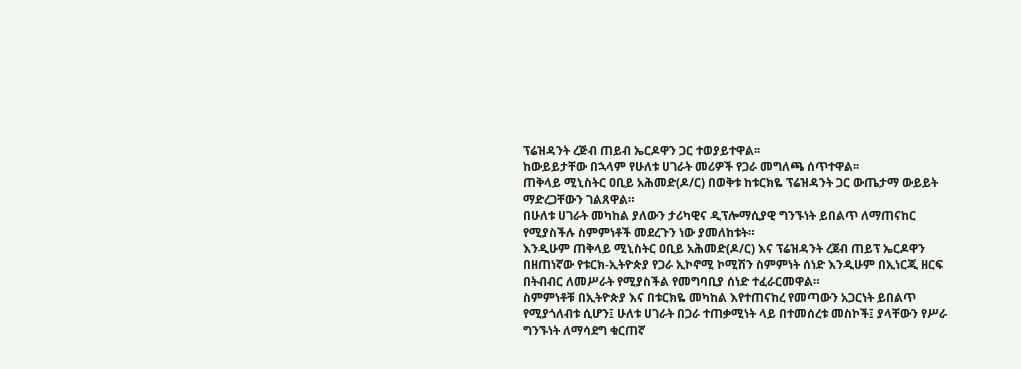ፕሬዝዳንት ረጅብ ጠይብ ኤርዶዋን ጋር ተወያይተዋል፡፡
ከውይይታቸው በኋላም የሁለቱ ሀገራት መሪዎች የጋራ መግለጫ ሰጥተዋል፡፡
ጠቅላይ ሚኒስትር ዐቢይ አሕመድ(ዶ/ር) በወቅቱ ከቱርክዬ ፕሬዝዳንት ጋር ውጤታማ ውይይት ማድረጋቸውን ገልጸዋል።
በሁለቱ ሀገራት መካከል ያለውን ታሪካዊና ዲፕሎማሲያዊ ግንኙነት ይበልጥ ለማጠናከር የሚያስችሉ ስምምነቶች መደረጉን ነው ያመለከቱት።
እንዲሁም ጠቅላይ ሚኒስትር ዐቢይ አሕመድ(ዶ/ር) እና ፕሬዝዳንት ረጀብ ጠይፕ ኤርዶዋን በዘጠነኛው የቱርክ-ኢትዮጵያ የጋራ ኢኮኖሚ ኮሚሽን ስምምነት ሰነድ እንዲሁም በኢነርጂ ዘርፍ በትብብር ለመሥራት የሚያስችል የመግባቢያ ሰነድ ተፈራርመዋል።
ስምምነቶቹ በኢትዮጵያ እና በቱርክዬ መካከል እየተጠናከረ የመጣውን አጋርነት ይበልጥ የሚያጎለብቱ ሲሆን፤ ሁለቱ ሀገራት በጋራ ተጠቃሚነት ላይ በተመሰረቱ መስኮች፤ ያላቸውን የሥራ ግንኙነት ለማሳደግ ቁርጠኛ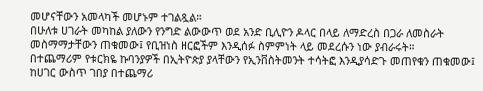መሆናቸውን አመላካች መሆኑም ተገልጿል።
በሁለቱ ሀገራት መካከል ያለውን የንግድ ልውውጥ ወደ አንድ ቢሊዮን ዶላር በላይ ለማድረስ በጋራ ለመስራት መስማማታቸውን ጠቁመው፤ የቢዝነስ ዘርፎችም እንዲሰፉ ስምምነት ላይ መደረሱን ነው ያብራሩት።
በተጨማሪም የቱርክዬ ኩባንያዎች በኢትዮጵያ ያላቸውን የኢንቨስትመንት ተሳትፎ እንዲያሳድጉ መጠየቁን ጠቁመው፤ ከሀገር ውስጥ ገበያ በተጨማሪ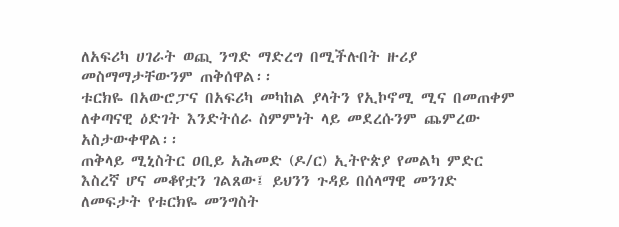ለአፍሪካ ሀገራት ወጪ ንግድ ማድረግ በሚችሉበት ዙሪያ መስማማታቸውንም ጠቅሰዋል፡፡
ቱርክዬ በአውሮፓና በአፍሪካ መካከል ያላትን የኢኮኖሚ ሚና በመጠቀም ለቀጣናዊ ዕድገት እንድትሰራ ስምምነት ላይ መደረሱንም ጨምረው አስታውቀዋል፡፡
ጠቅላይ ሚኒስትር ዐቢይ አሕመድ (ዶ/ር) ኢትዮጵያ የመልካ ምድር እስረኛ ሆና መቆየቷን ገልጸው፤ ይህንን ጉዳይ በሰላማዊ መንገድ ለመፍታት የቱርክዬ መንግስት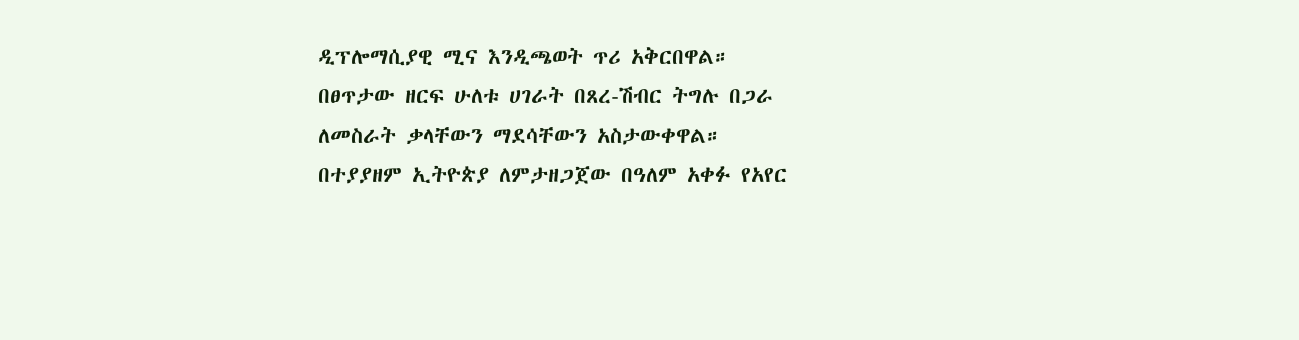ዲፕሎማሲያዊ ሚና እንዲጫወት ጥሪ አቅርበዋል።
በፀጥታው ዘርፍ ሁለቱ ሀገራት በጸረ-ሽብር ትግሉ በጋራ ለመስራት ቃላቸውን ማደሳቸውን አስታውቀዋል።
በተያያዘም ኢትዮጵያ ለምታዘጋጀው በዓለም አቀፉ የአየር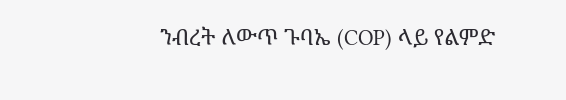ንብረት ለውጥ ጉባኤ (COP) ላይ የልምድ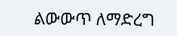ልውውጥ ለማድረግ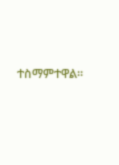ተስማምተዋል።